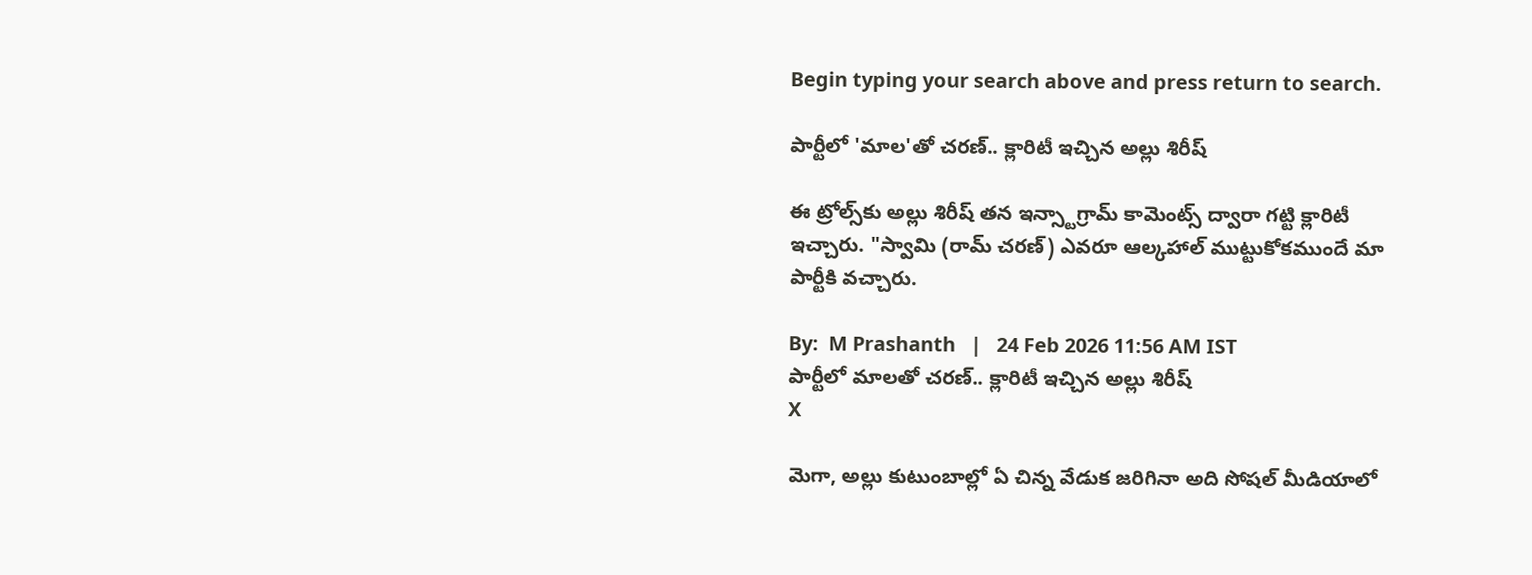Begin typing your search above and press return to search.

పార్టీలో 'మాల'తో చరణ్.. క్లారిటీ ఇచ్చిన అల్లు శిరీష్

ఈ ట్రోల్స్‌కు అల్లు శిరీష్ తన ఇన్స్టాగ్రామ్ కామెంట్స్ ద్వారా గట్టి క్లారిటీ ఇచ్చారు. "స్వామి (రామ్ చరణ్) ఎవరూ ఆల్కహాల్ ముట్టుకోకముందే మా పార్టీకి వచ్చారు.

By:  M Prashanth   |   24 Feb 2026 11:56 AM IST
పార్టీలో మాలతో చరణ్.. క్లారిటీ ఇచ్చిన అల్లు శిరీష్
X

మెగా, అల్లు కుటుంబాల్లో ఏ చిన్న వేడుక జరిగినా అది సోషల్ మీడియాలో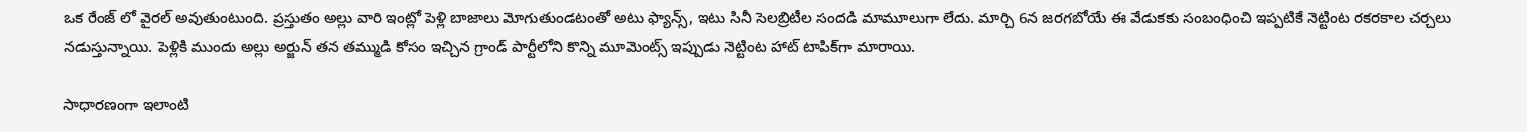ఒక రేంజ్ లో వైరల్ అవుతుంటుంది. ప్రస్తుతం అల్లు వారి ఇంట్లో పెళ్లి బాజాలు మోగుతుండటంతో అటు ఫ్యాన్స్, ఇటు సినీ సెలబ్రిటీల సందడి మామూలుగా లేదు. మార్చి 6న జరగబోయే ఈ వేడుకకు సంబంధించి ఇప్పటికే నెట్టింట రకరకాల చర్చలు నడుస్తున్నాయి. పెళ్లికి ముందు అల్లు అర్జున్ తన తమ్ముడి కోసం ఇచ్చిన గ్రాండ్ పార్టీలోని కొన్ని మూమెంట్స్ ఇప్పుడు నెట్టింట హాట్ టాపిక్‌గా మారాయి.

సాధారణంగా ఇలాంటి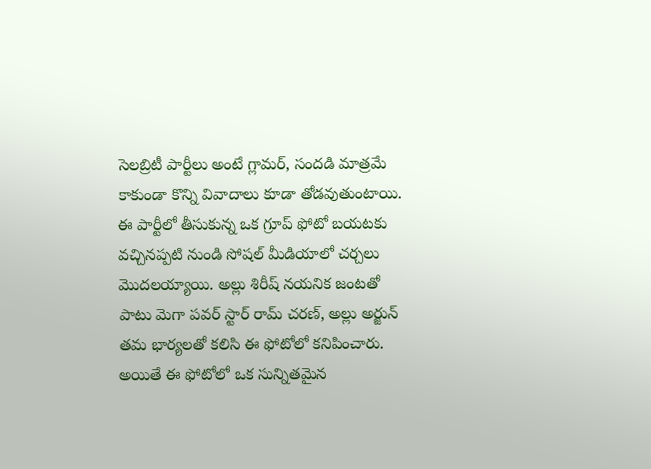సెలబ్రిటీ పార్టీలు అంటే గ్లామర్, సందడి మాత్రమే కాకుండా కొన్ని వివాదాలు కూడా తోడవుతుంటాయి. ఈ పార్టీలో తీసుకున్న ఒక గ్రూప్ ఫోటో బయటకు వచ్చినప్పటి నుండి సోషల్ మీడియాలో చర్చలు మొదలయ్యాయి. అల్లు శిరీష్ నయనిక జంటతో పాటు మెగా పవర్ స్టార్ రామ్ చరణ్, అల్లు అర్జున్ తమ భార్యలతో కలిసి ఈ ఫోటోలో కనిపించారు. అయితే ఈ ఫోటోలో ఒక సున్నితమైన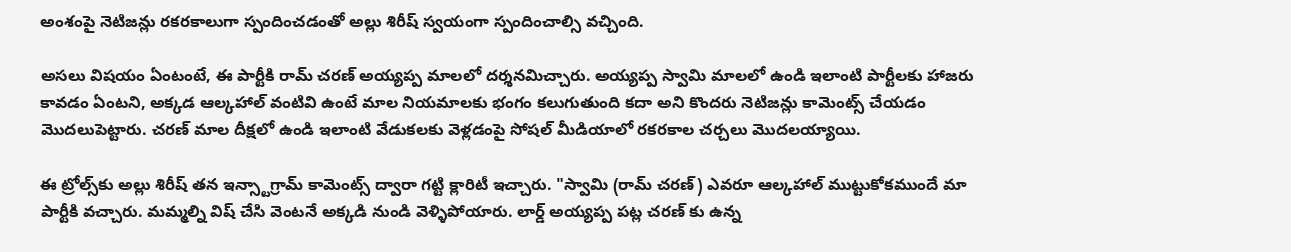అంశంపై నెటిజన్లు రకరకాలుగా స్పందించడంతో అల్లు శిరీష్ స్వయంగా స్పందించాల్సి వచ్చింది.

అసలు విషయం ఏంటంటే, ఈ పార్టీకి రామ్ చరణ్ అయ్యప్ప మాలలో దర్శనమిచ్చారు. అయ్యప్ప స్వామి మాలలో ఉండి ఇలాంటి పార్టీలకు హాజరు కావడం ఏంటని, అక్కడ ఆల్కహాల్ వంటివి ఉంటే మాల నియమాలకు భంగం కలుగుతుంది కదా అని కొందరు నెటిజన్లు కామెంట్స్ చేయడం మొదలుపెట్టారు. చరణ్ మాల దీక్షలో ఉండి ఇలాంటి వేడుకలకు వెళ్లడంపై సోషల్ మీడియాలో రకరకాల చర్చలు మొదలయ్యాయి.

ఈ ట్రోల్స్‌కు అల్లు శిరీష్ తన ఇన్స్టాగ్రామ్ కామెంట్స్ ద్వారా గట్టి క్లారిటీ ఇచ్చారు. "స్వామి (రామ్ చరణ్) ఎవరూ ఆల్కహాల్ ముట్టుకోకముందే మా పార్టీకి వచ్చారు. మమ్మల్ని విష్ చేసి వెంటనే అక్కడి నుండి వెళ్ళిపోయారు. లార్డ్ అయ్యప్ప పట్ల చరణ్ కు ఉన్న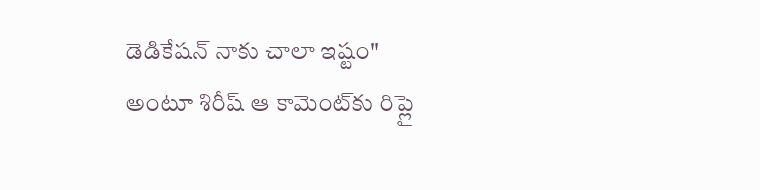డెడికేషన్ నాకు చాలా ఇష్టం" అంటూ శిరీష్ ఆ కామెంట్‌కు రిప్లై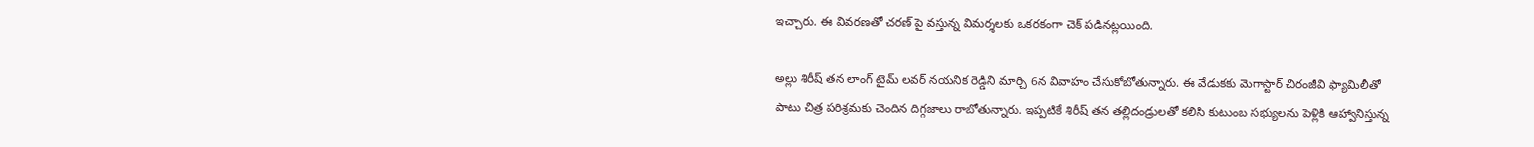ఇచ్చారు. ఈ వివరణతో చరణ్ పై వస్తున్న విమర్శలకు ఒకరకంగా చెక్ పడినట్లయింది.

అల్లు శిరీష్ తన లాంగ్ టైమ్ లవర్ నయనిక రెడ్డిని మార్చి 6న వివాహం చేసుకోబోతున్నారు. ఈ వేడుకకు మెగాస్టార్ చిరంజీవి ఫ్యామిలీతో పాటు చిత్ర పరిశ్రమకు చెందిన దిగ్గజాలు రాబోతున్నారు. ఇప్పటికే శిరీష్ తన తల్లిదండ్రులతో కలిసి కుటుంబ సభ్యులను పెళ్లికి ఆహ్వానిస్తున్న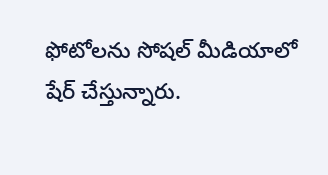ఫోటోలను సోషల్ మీడియాలో షేర్ చేస్తున్నారు.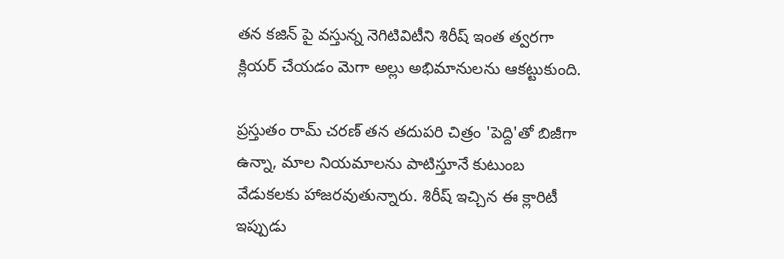తన కజిన్ పై వస్తున్న నెగిటివిటీని శిరీష్ ఇంత త్వరగా క్లియర్ చేయడం మెగా అల్లు అభిమానులను ఆకట్టుకుంది.

ప్రస్తుతం రామ్ చరణ్ తన తదుపరి చిత్రం 'పెద్ది'తో బిజీగా ఉన్నా, మాల నియమాలను పాటిస్తూనే కుటుంబ వేడుకలకు హాజరవుతున్నారు. శిరీష్ ఇచ్చిన ఈ క్లారిటీ ఇప్పుడు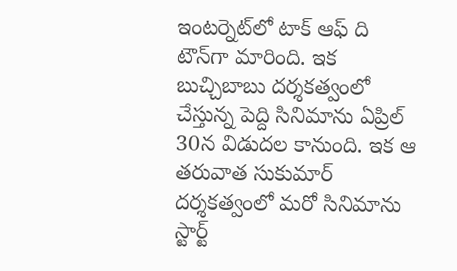ఇంటర్నెట్‌లో టాక్ ఆఫ్ ది టౌన్‌గా మారింది. ఇక బుచ్చిబాబు దర్శకత్వంలో చేస్తున్న పెద్ది సినిమాను ఏప్రిల్ 30న విడుదల కానుంది. ఇక ఆ తరువాత సుకుమార్ దర్శకత్వంలో మరో సినిమాను స్టార్ట్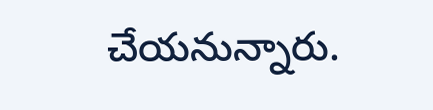చేయనున్నారు.